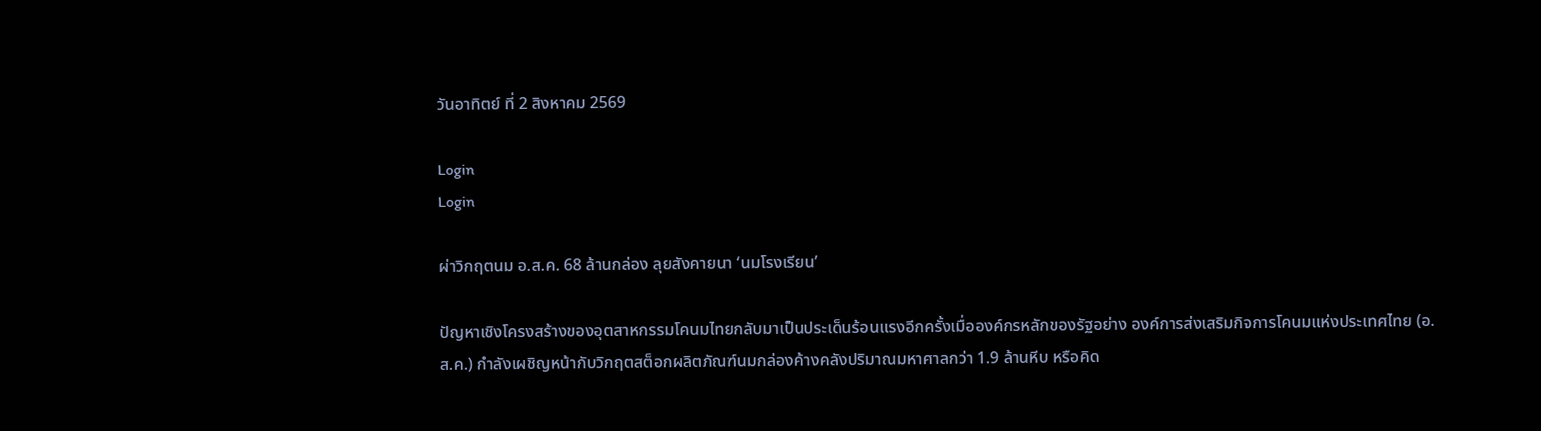วันอาทิตย์ ที่ 2 สิงหาคม 2569

Login
Login

ผ่าวิกฤตนม อ.ส.ค. 68 ล้านกล่อง ลุยสังคายนา ‘นมโรงเรียน’

ปัญหาเชิงโครงสร้างของอุตสาหกรรมโคนมไทยกลับมาเป็นประเด็นร้อนแรงอีกครั้งเมื่อองค์กรหลักของรัฐอย่าง องค์การส่งเสริมกิจการโคนมแห่งประเทศไทย (อ.ส.ค.) กำลังเผชิญหน้ากับวิกฤตสต็อกผลิตภัณฑ์นมกล่องค้างคลังปริมาณมหาศาลกว่า 1.9 ล้านหีบ หรือคิด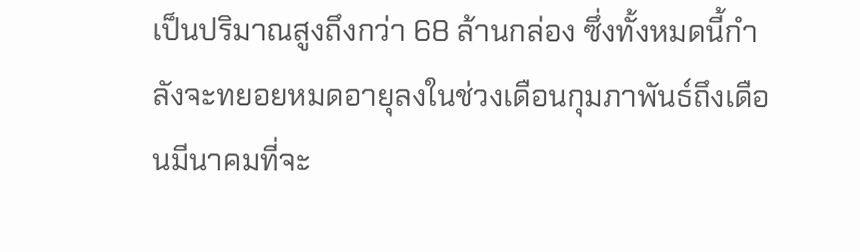เป็นปริมาณสูงถึงกว่า 68 ล้านกล่อง ซึ่งทั้งหมดนี้กำลังจะทยอยหมดอายุลงในช่วงเดือนกุมภาพันธ์ถึงเดือนมีนาคมที่จะ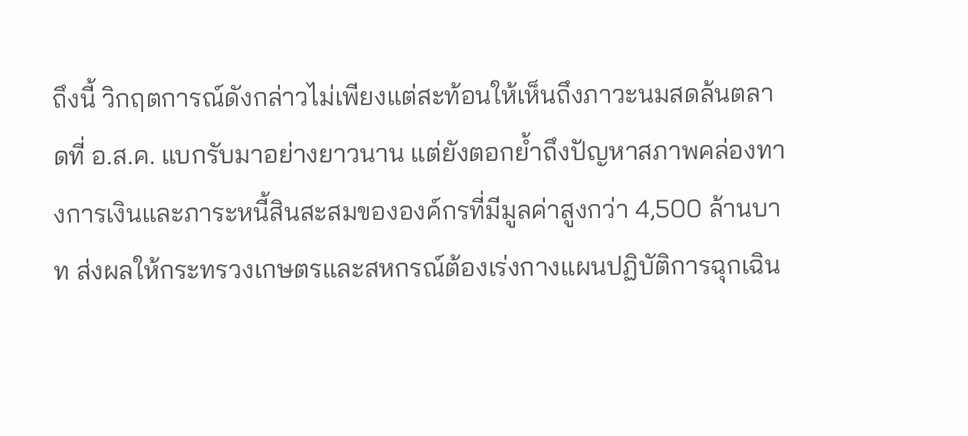ถึงนี้ วิกฤตการณ์ดังกล่าวไม่เพียงแต่สะท้อนให้เห็นถึงภาวะนมสดล้นตลาดที่ อ.ส.ค. แบกรับมาอย่างยาวนาน แต่ยังตอกย้ำถึงปัญหาสภาพคล่องทางการเงินและภาระหนี้สินสะสมขององค์กรที่มีมูลค่าสูงกว่า 4,500 ล้านบาท ส่งผลให้กระทรวงเกษตรและสหกรณ์ต้องเร่งกางแผนปฏิบัติการฉุกเฉิน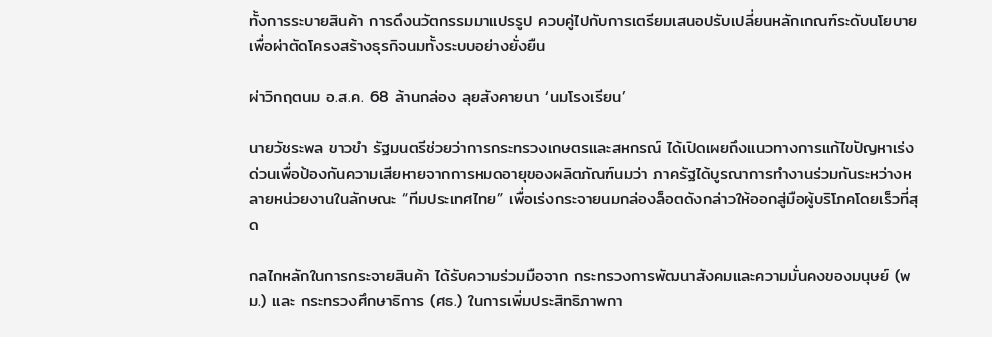ทั้งการระบายสินค้า การดึงนวัตกรรมมาแปรรูป ควบคู่ไปกับการเตรียมเสนอปรับเปลี่ยนหลักเกณฑ์ระดับนโยบายเพื่อผ่าตัดโครงสร้างธุรกิจนมทั้งระบบอย่างยั่งยืน

ผ่าวิกฤตนม อ.ส.ค. 68 ล้านกล่อง ลุยสังคายนา ‘นมโรงเรียน’

นายวัชระพล ขาวขำ รัฐมนตรีช่วยว่าการกระทรวงเกษตรและสหกรณ์ ได้เปิดเผยถึงแนวทางการแก้ไขปัญหาเร่งด่วนเพื่อป้องกันความเสียหายจากการหมดอายุของผลิตภัณฑ์นมว่า ภาครัฐได้บูรณาการทำงานร่วมกันระหว่างหลายหน่วยงานในลักษณะ “ทีมประเทศไทย” เพื่อเร่งกระจายนมกล่องล็อตดังกล่าวให้ออกสู่มือผู้บริโภคโดยเร็วที่สุด

กลไกหลักในการกระจายสินค้า ได้รับความร่วมมือจาก กระทรวงการพัฒนาสังคมและความมั่นคงของมนุษย์ (พม.) และ กระทรวงศึกษาธิการ (ศธ.) ในการเพิ่มประสิทธิภาพกา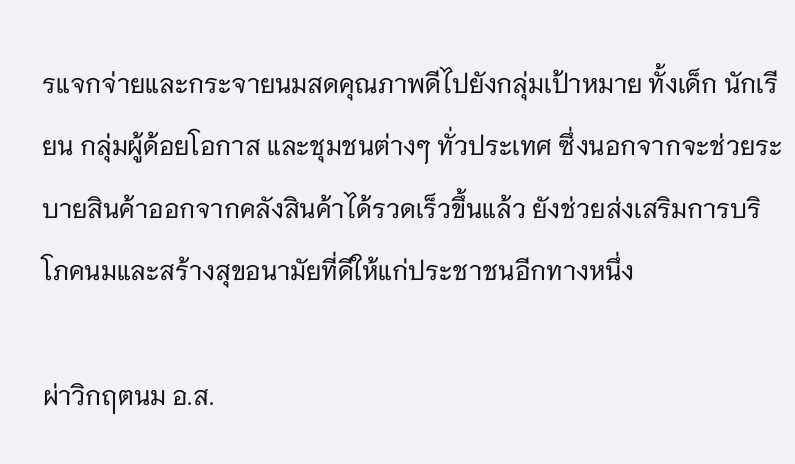รแจกจ่ายและกระจายนมสดคุณภาพดีไปยังกลุ่มเป้าหมาย ทั้งเด็ก นักเรียน กลุ่มผู้ด้อยโอกาส และชุมชนต่างๆ ทั่วประเทศ ซึ่งนอกจากจะช่วยระบายสินค้าออกจากคลังสินค้าได้รวดเร็วขึ้นแล้ว ยังช่วยส่งเสริมการบริโภคนมและสร้างสุขอนามัยที่ดีให้แก่ประชาชนอีกทางหนึ่ง

ผ่าวิกฤตนม อ.ส.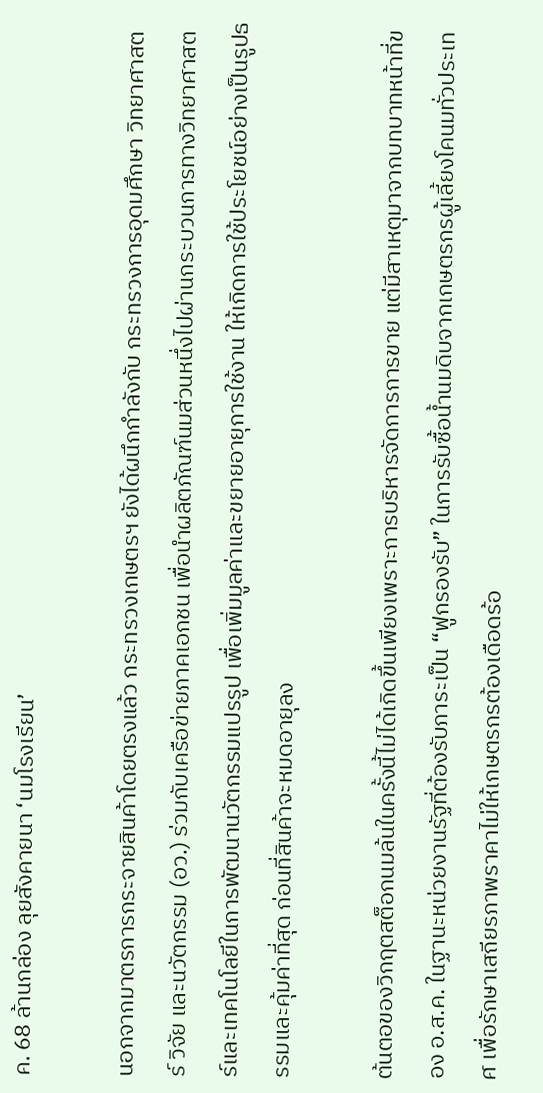ค. 68 ล้านกล่อง ลุยสังคายนา ‘นมโรงเรียน’

นอกจากมาตรการกระจายสินค้าโดยตรงแล้ว กระทรวงเกษตรฯ ยังได้ผนึกกำลังกับ กระทรวงการอุดมศึกษา วิทยาศาสตร์ วิจัย และนวัตกรรม (อว.) ร่วมกับเครือข่ายภาคเอกชน เพื่อนำผลิตภัณฑ์นมส่วนหนึ่งไปผ่านกระบวนการทางวิทยาศาสตร์และเทคโนโลยีในการพัฒนานวัตกรรมแปรรูป เพื่อเพิ่มมูลค่าและขยายอายุการใช้งาน ให้เกิดการใช้ประโยชน์อย่างเป็นรูปธรรมและคุ้มค่าที่สุด ก่อนที่สินค้าจะหมดอายุลง

ต้นตอของวิกฤตสต็อกนมล้นในครั้งนี้ไม่ได้เกิดขึ้นเพียงเพราะการบริหารจัดการการขาย แต่มีสาเหตุมาจากบทบาทหน้าที่ของ อ.ส.ค. ในฐานะหน่วยงานรัฐที่ต้องรับภาระเป็น “ฟูกรองรับ” ในการรับซื้อน้ำนมดิบจากเกษตรกรผู้เลี้ยงโคนมทั่วประเทศ เพื่อรักษาเสถียรภาพราคาไม่ให้เกษตรกรต้องเดือดร้อ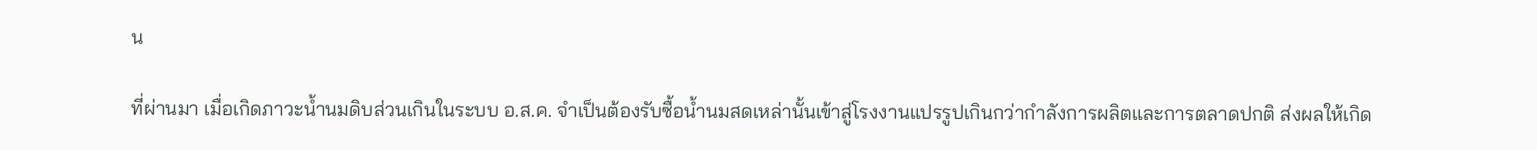น

ที่ผ่านมา เมื่อเกิดภาวะน้ำนมดิบส่วนเกินในระบบ อ.ส.ค. จำเป็นต้องรับซื้อน้ำนมสดเหล่านั้นเข้าสู่โรงงานแปรรูปเกินกว่ากำลังการผลิตและการตลาดปกติ ส่งผลให้เกิด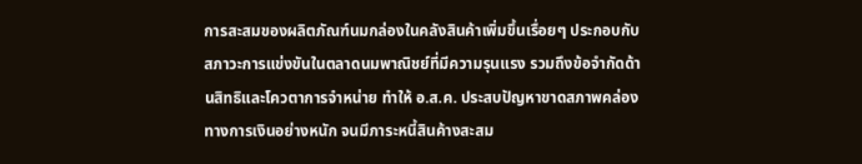การสะสมของผลิตภัณฑ์นมกล่องในคลังสินค้าเพิ่มขึ้นเรื่อยๆ ประกอบกับสภาวะการแข่งขันในตลาดนมพาณิชย์ที่มีความรุนแรง รวมถึงข้อจำกัดด้านสิทธิและโควตาการจำหน่าย ทำให้ อ.ส.ค. ประสบปัญหาขาดสภาพคล่องทางการเงินอย่างหนัก จนมีภาระหนี้สินค้างสะสม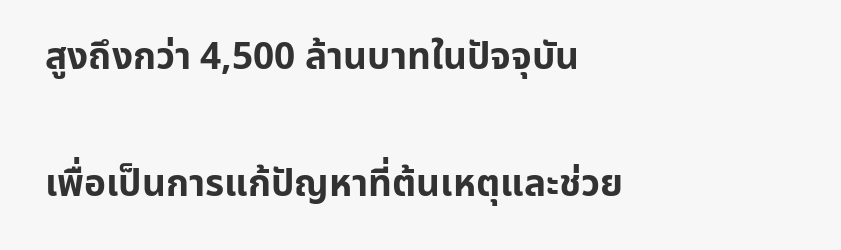สูงถึงกว่า 4,500 ล้านบาทในปัจจุบัน

เพื่อเป็นการแก้ปัญหาที่ต้นเหตุและช่วย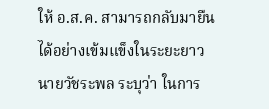ให้ อ.ส.ค. สามารถกลับมายืนได้อย่างเข้มแข็งในระยะยาว นายวัชระพล ระบุว่า ในการ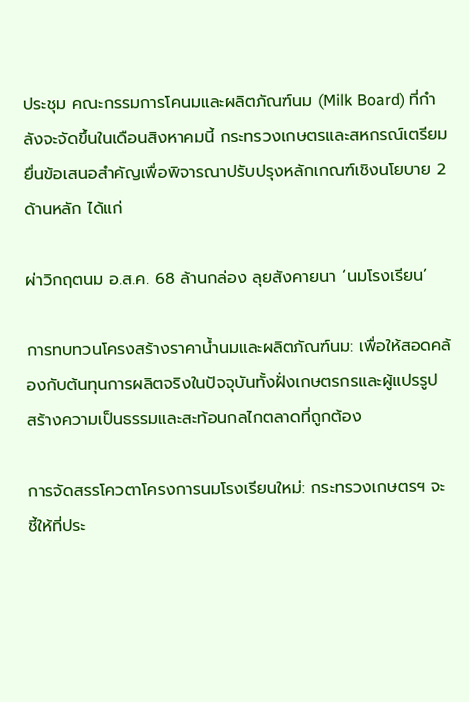ประชุม คณะกรรมการโคนมและผลิตภัณฑ์นม (Milk Board) ที่กำลังจะจัดขึ้นในเดือนสิงหาคมนี้ กระทรวงเกษตรและสหกรณ์เตรียมยื่นข้อเสนอสำคัญเพื่อพิจารณาปรับปรุงหลักเกณฑ์เชิงนโยบาย 2 ด้านหลัก ได้แก่

ผ่าวิกฤตนม อ.ส.ค. 68 ล้านกล่อง ลุยสังคายนา ‘นมโรงเรียน’

การทบทวนโครงสร้างราคาน้ำนมและผลิตภัณฑ์นม: เพื่อให้สอดคล้องกับต้นทุนการผลิตจริงในปัจจุบันทั้งฝั่งเกษตรกรและผู้แปรรูป สร้างความเป็นธรรมและสะท้อนกลไกตลาดที่ถูกต้อง

การจัดสรรโควตาโครงการนมโรงเรียนใหม่: กระทรวงเกษตรฯ จะชี้ให้ที่ประ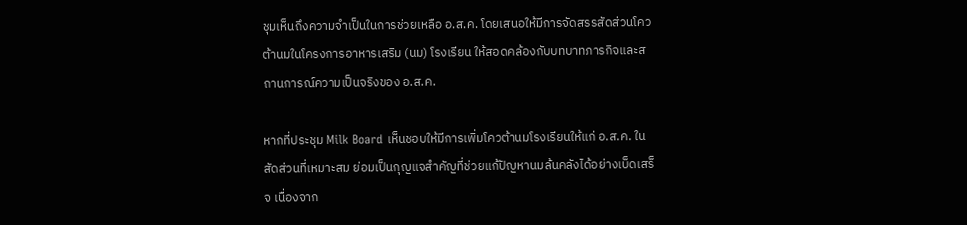ชุมเห็นถึงความจำเป็นในการช่วยเหลือ อ.ส.ค. โดยเสนอให้มีการจัดสรรสัดส่วนโควต้านมในโครงการอาหารเสริม (นม) โรงเรียน ให้สอดคล้องกับบทบาทภารกิจและสถานการณ์ความเป็นจริงของ อ.ส.ค.

หากที่ประชุม Milk Board เห็นชอบให้มีการเพิ่มโควต้านมโรงเรียนให้แก่ อ.ส.ค. ในสัดส่วนที่เหมาะสม ย่อมเป็นกุญแจสำคัญที่ช่วยแก้ปัญหานมล้นคลังได้อย่างเบ็ดเสร็จ เนื่องจาก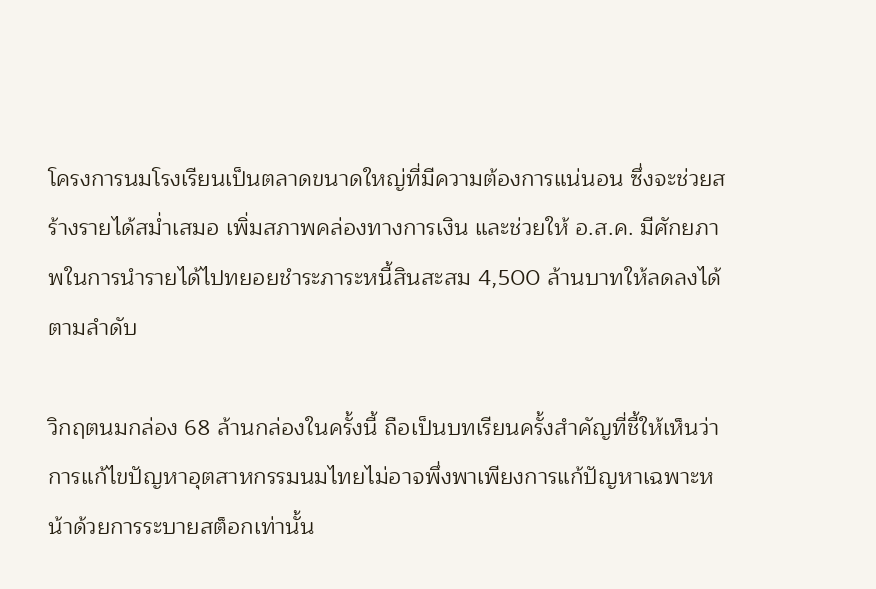โครงการนมโรงเรียนเป็นตลาดขนาดใหญ่ที่มีความต้องการแน่นอน ซึ่งจะช่วยสร้างรายได้สม่ำเสมอ เพิ่มสภาพคล่องทางการเงิน และช่วยให้ อ.ส.ค. มีศักยภาพในการนำรายได้ไปทยอยชำระภาระหนี้สินสะสม 4,500 ล้านบาทให้ลดลงได้ตามลำดับ

วิกฤตนมกล่อง 68 ล้านกล่องในครั้งนี้ ถือเป็นบทเรียนครั้งสำคัญที่ชี้ให้เห็นว่าการแก้ไขปัญหาอุตสาหกรรมนมไทยไม่อาจพึ่งพาเพียงการแก้ปัญหาเฉพาะหน้าด้วยการระบายสต็อกเท่านั้น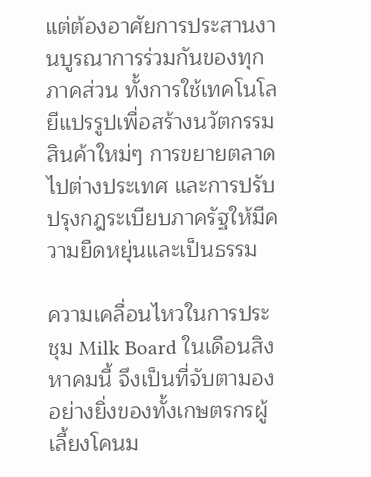แต่ต้องอาศัยการประสานงานบูรณาการร่วมกันของทุกภาคส่วน ทั้งการใช้เทคโนโลยีแปรรูปเพื่อสร้างนวัตกรรมสินค้าใหม่ๆ การขยายตลาดไปต่างประเทศ และการปรับปรุงกฎระเบียบภาครัฐให้มีความยืดหยุ่นและเป็นธรรม

ความเคลื่อนไหวในการประชุม Milk Board ในเดือนสิงหาคมนี้ จึงเป็นที่จับตามองอย่างยิ่งของทั้งเกษตรกรผู้เลี้ยงโคนม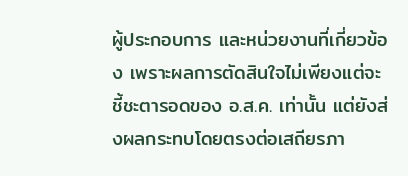ผู้ประกอบการ และหน่วยงานที่เกี่ยวข้อง เพราะผลการตัดสินใจไม่เพียงแต่จะชี้ชะตารอดของ อ.ส.ค. เท่านั้น แต่ยังส่งผลกระทบโดยตรงต่อเสถียรภา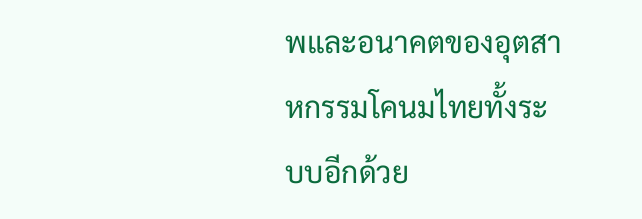พและอนาคตของอุตสาหกรรมโคนมไทยทั้งระบบอีกด้วย